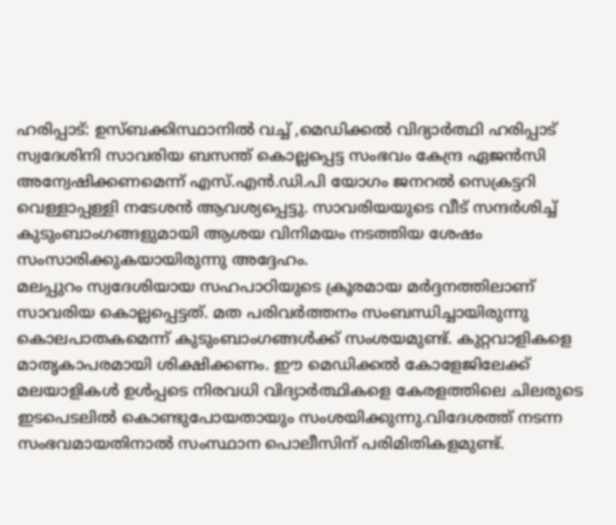ഹരിപ്പാട്: ഉസ്ബക്കിസ്ഥാനിൽ വച്ച് ,മെഡിക്കൽ വിദ്യാർത്ഥി ഹരിപ്പാട് സ്വദേശിനി സാവരിയ ബസന്ത് കൊല്ലപ്പെട്ട സംഭവം കേന്ദ്ര ഏജൻസി അന്വേഷിക്കണമെന്ന് എസ്.എൻ.ഡി.പി യോഗം ജനറൽ സെക്രട്ടറി വെള്ളാപ്പള്ളി നടേശൻ ആവശ്യപ്പെട്ടു. സാവരിയയുടെ വീട് സന്ദർശിച്ച് കുടുംബാംഗങ്ങളുമായി ആശയ വിനിമയം നടത്തിയ ശേഷം സംസാരിക്കുകയായിരുന്നു അദ്ദേഹം.
മലപ്പുറം സ്വദേശിയായ സഹപാഠിയുടെ ക്രൂരമായ മർദ്ദനത്തിലാണ് സാവരിയ കൊല്ലപ്പെട്ടത്. മത പരിവർത്തനം സംബന്ധിച്ചായിരുന്നു കൊലപാതകമെന്ന് കുടുംബാംഗങ്ങൾക്ക് സംശയമുണ്ട്. കുറ്റവാളികളെ മാതൃകാപരമായി ശിക്ഷിക്കണം. ഈ മെഡിക്കൽ കോളേജിലേക്ക് മലയാളികൾ ഉൾപ്പടെ നിരവധി വിദ്യാർത്ഥികളെ കേരളത്തിലെ ചിലരുടെ ഇടപെടലിൽ കൊണ്ടുപോയതായും സംശയിക്കുന്നു.വിദേശത്ത് നടന്ന സംഭവമായതിനാൽ സംസ്ഥാന പൊലീസിന് പരിമിതികളമുണ്ട്.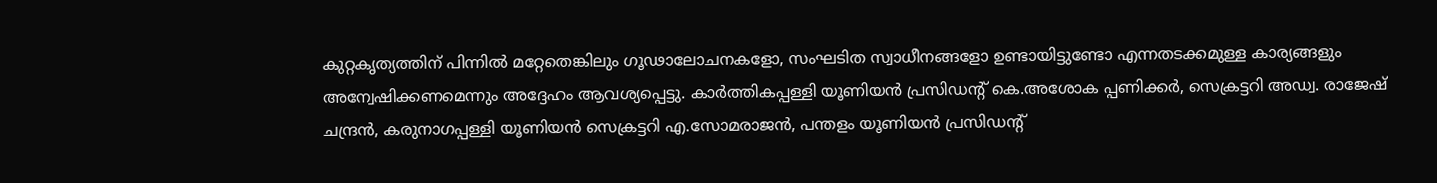കുറ്റകൃത്യത്തിന് പിന്നിൽ മറ്റേതെങ്കിലും ഗൂഢാലോചനകളോ, സംഘടിത സ്വാധീനങ്ങളോ ഉണ്ടായിട്ടുണ്ടോ എന്നതടക്കമുള്ള കാര്യങ്ങളും അന്വേഷിക്കണമെന്നും അദ്ദേഹം ആവശ്യപ്പെട്ടു. കാർത്തികപ്പള്ളി യൂണിയൻ പ്രസിഡന്റ് കെ.അശോക പ്പണിക്കർ, സെക്രട്ടറി അഡ്വ. രാജേഷ് ചന്ദ്രൻ, കരുനാഗപ്പള്ളി യൂണിയൻ സെക്രട്ടറി എ.സോമരാജൻ, പന്തളം യൂണിയൻ പ്രസിഡന്റ്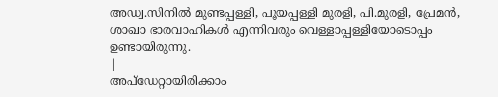അഡ്വ.സിനിൽ മുണ്ടപ്പള്ളി, പൂയപ്പള്ളി മുരളി, പി.മുരളി, പ്രേമൻ, ശാഖാ ഭാരവാഹികൾ എന്നിവരും വെള്ളാപ്പള്ളിയോടൊപ്പം ഉണ്ടായിരുന്നു.
|
അപ്ഡേറ്റായിരിക്കാം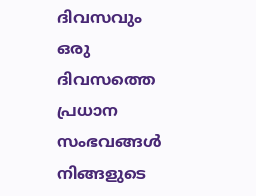ദിവസവും
ഒരു ദിവസത്തെ പ്രധാന സംഭവങ്ങൾ നിങ്ങളുടെ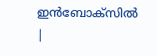ഇൻബോക്സിൽ |